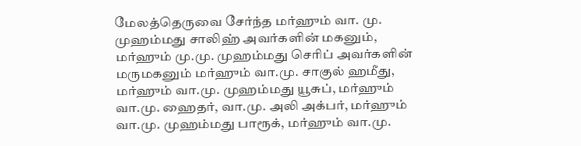மேலத்தெருவை சேர்ந்த மர்ஹும் வா. மு. முஹம்மது சாலிஹ் அவர்களின் மகனும், மர்ஹும் மு.மு. முஹம்மது செரிப் அவர்களின் மருமகனும் மர்ஹும் வா.மு. சாகுல் ஹமீது, மர்ஹும் வா.மு. முஹம்மது யூசுப், மர்ஹும் வா.மு. ஹைதர், வா.மு. அலி அக்பர், மர்ஹும் வா.மு. முஹம்மது பாரூக், மர்ஹும் வா.மு.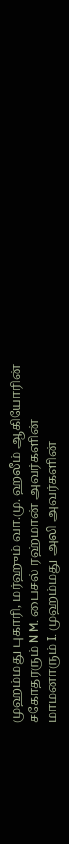முஹம்மது புகாரி, மர்ஹும் வா.மு. ஹலீம் ஆகியோரின் சகோதரரும் N M. பைசல் ரஹ்மான் அவர்களின் மாமனாரும் I. முஹம்மது அலி அவர்களின்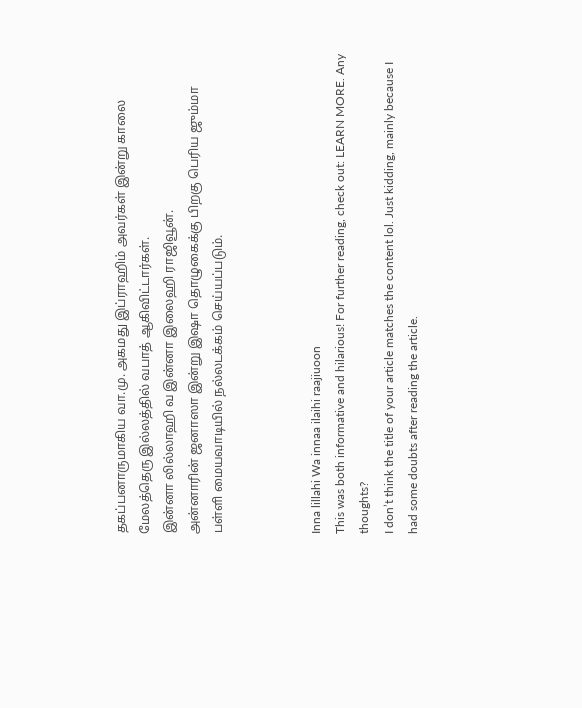தகப்பனாருமாகிய வா.மு. அகமது இப்ராஹிம் அவர்கள் இன்று காலை மேலத்தெரு இல்லத்தில் வபாத் ஆகிவிட்டார்கள்.
இன்னா லில்லாஹி வ இன்னா இலைஹி ராஜிவூன்.
அன்னாரின் ஜனாஸா இன்று இஷா தொழுகைக்கு பிறகு பெரிய ஜும்மா பள்ளி மையவாடியில் நல்லடக்கம் செய்யப்படும்.



Inna lillahi Wa innaa ilaihi raajiuoon
This was both informative and hilarious! For further reading, check out: LEARN MORE. Any thoughts?
I don’t think the title of your article matches the content lol. Just kidding, mainly because I had some doubts after reading the article.